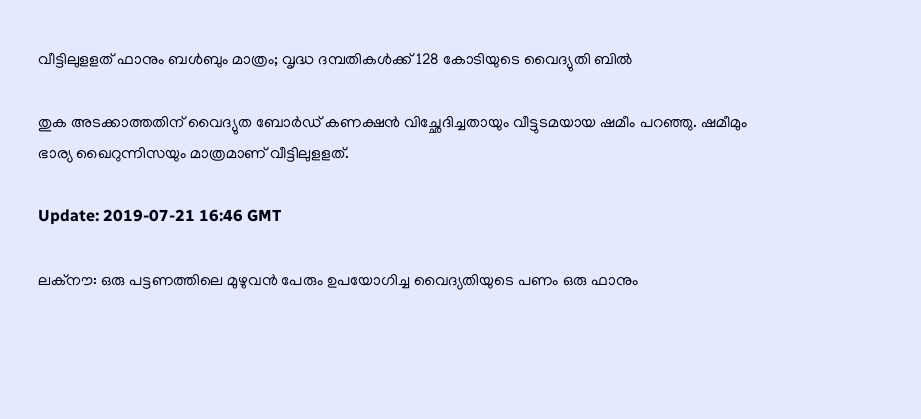വീട്ടിലുളളത് ഫാനും ബള്‍ബും മാത്രം; വൃദ്ധ ദമ്പതികള്‍ക്ക് 128 കോടിയുടെ വൈദ്യുതി ബില്‍

തുക അടക്കാത്തതിന് വൈദ്യുത ബോര്‍ഡ് കണക്ഷന്‍ വിച്ഛേദിച്ചതായും വീട്ടുടമയായ ഷമീം പറഞ്ഞു. ഷമീമും ഭാര്യ ഖൈറുന്നിസയും മാത്രമാണ് വീട്ടിലുളളത്.

Update: 2019-07-21 16:46 GMT

ലക്‌നൗ: ഒരു പട്ടണത്തിലെ മുഴുവന്‍ പേരും ഉപയോഗിച്ച വൈദ്യതിയുടെ പണം ഒരു ഫാനും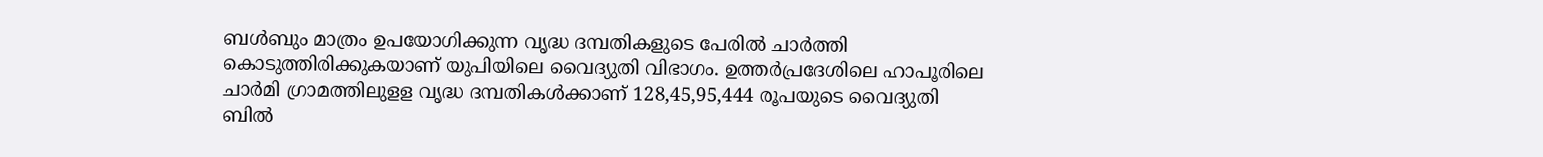ബള്‍ബും മാത്രം ഉപയോഗിക്കുന്ന വൃദ്ധ ദമ്പതികളുടെ പേരില്‍ ചാര്‍ത്തി കൊടുത്തിരിക്കുകയാണ് യുപിയിലെ വൈദ്യുതി വിഭാഗം. ഉത്തര്‍പ്രദേശിലെ ഹാപൂരിലെ ചാര്‍മി ഗ്രാമത്തിലുളള വൃദ്ധ ദമ്പതികള്‍ക്കാണ് 128,45,95,444 രൂപയുടെ വൈദ്യുതി ബില്‍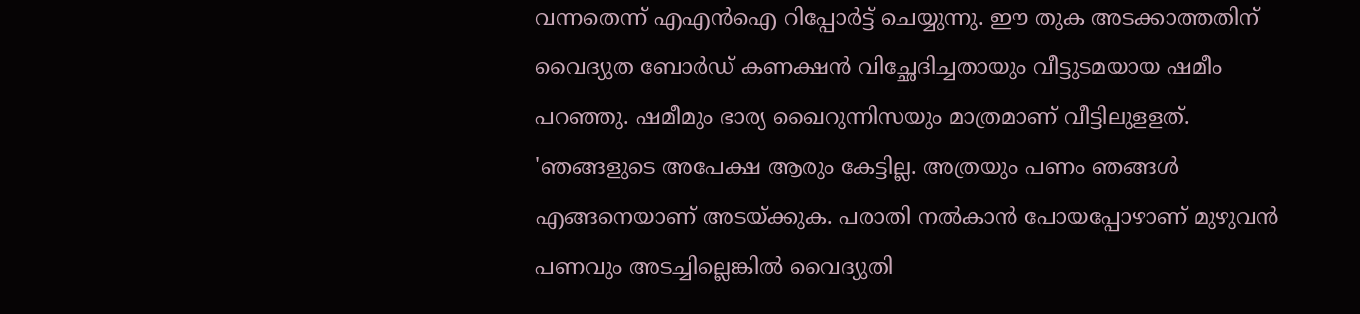വന്നതെന്ന് എഎന്‍ഐ റിപ്പോര്‍ട്ട് ചെയ്യുന്നു. ഈ തുക അടക്കാത്തതിന് വൈദ്യുത ബോര്‍ഡ് കണക്ഷന്‍ വിച്ഛേദിച്ചതായും വീട്ടുടമയായ ഷമീം പറഞ്ഞു. ഷമീമും ഭാര്യ ഖൈറുന്നിസയും മാത്രമാണ് വീട്ടിലുളളത്. 'ഞങ്ങളുടെ അപേക്ഷ ആരും കേട്ടില്ല. അത്രയും പണം ഞങ്ങള്‍ എങ്ങനെയാണ് അടയ്ക്കുക. പരാതി നല്‍കാന്‍ പോയപ്പോഴാണ് മുഴുവന്‍ പണവും അടച്ചില്ലെങ്കില്‍ വൈദ്യുതി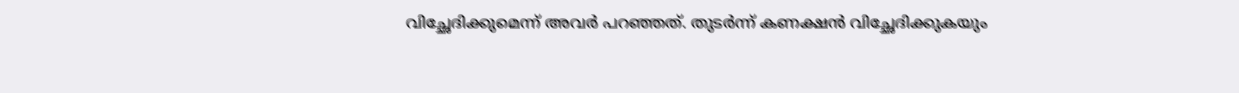വിച്ഛേദിക്കുമെന്ന് അവര്‍ പറഞ്ഞത്. തുടര്‍ന്ന് കണക്ഷന്‍ വിച്ഛേദിക്കുകയും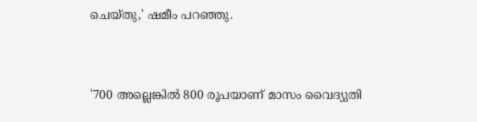ചെയ്തു,' ഷമീം പറഞ്ഞു.


'700 അല്ലെങ്കില്‍ 800 രൂപയാണ് മാസം വൈദ്യുതി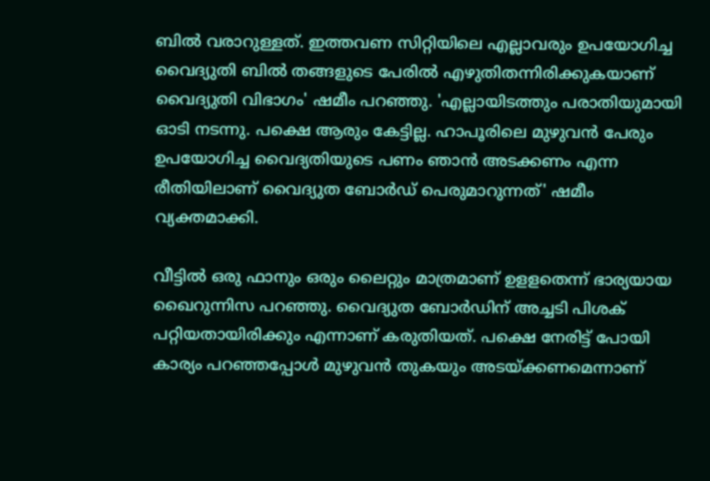ബില്‍ വരാറുള്ളത്. ഇത്തവണ സിറ്റിയിലെ എല്ലാവരും ഉപയോഗിച്ച വൈദ്യുതി ബില്‍ തങ്ങളുടെ പേരില്‍ എഴുതിതന്നിരിക്കുകയാണ് വൈദ്യുതി വിഭാഗം' ഷമീം പറഞ്ഞു. 'എല്ലായിടത്തും പരാതിയുമായി ഓടി നടന്നു. പക്ഷെ ആരും കേട്ടില്ല. ഹാപൂരിലെ മുഴുവന്‍ പേരും ഉപയോഗിച്ച വൈദ്യതിയുടെ പണം ഞാന്‍ അടക്കണം എന്ന രീതിയിലാണ് വൈദ്യുത ബോര്‍ഡ് പെരുമാറുന്നത്' ഷമീം വ്യക്തമാക്കി.

വീട്ടില്‍ ഒരു ഫാനും ഒരും ലൈറ്റും മാത്രമാണ് ഉളളതെന്ന് ഭാര്യയായ ഖൈറുന്നിസ പറഞ്ഞു. വൈദ്യുത ബോര്‍ഡിന് അച്ചടി പിശക് പറ്റിയതായിരിക്കും എന്നാണ് കരുതിയത്. പക്ഷെ നേരിട്ട് പോയി കാര്യം പറഞ്ഞപ്പോള്‍ മുഴുവന്‍ തുകയും അടയ്ക്കണമെന്നാണ്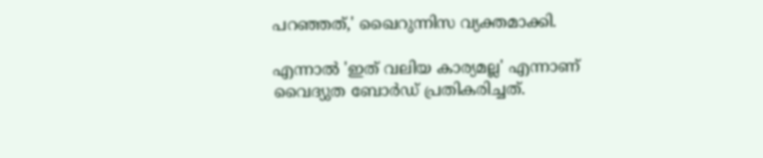പറഞ്ഞത്,' ഖൈറുന്നിസ വ്യക്തമാക്കി.

എന്നാല്‍ 'ഇത് വലിയ കാര്യമല്ല' എന്നാണ് വൈദ്യുത ബോര്‍ഡ് പ്രതികരിച്ചത്.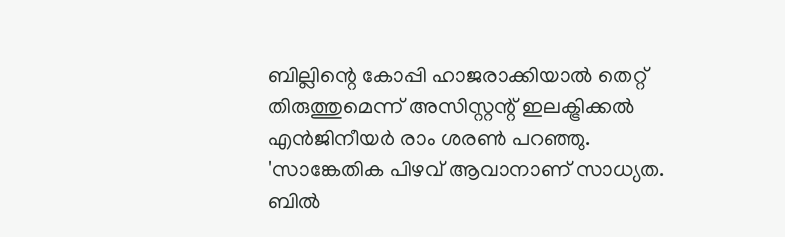ബില്ലിന്റെ കോപ്പി ഹാജരാക്കിയാല്‍ തെറ്റ് തിരുത്തുമെന്ന് അസിസ്റ്റന്റ് ഇലക്ട്രിക്കല്‍ എന്‍ജിനീയര്‍ രാം ശരണ്‍ പറഞ്ഞു. 'സാങ്കേതിക പിഴവ് ആവാനാണ് സാധ്യത. ബില്‍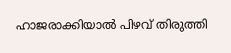ഹാജരാക്കിയാല്‍ പിഴവ് തിരുത്തി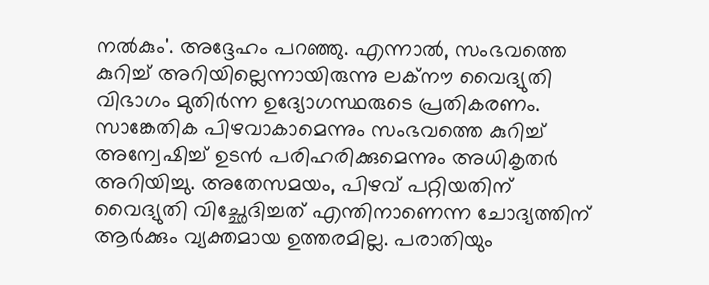നല്‍കും'. അദ്ദേഹം പറഞ്ഞു. എന്നാല്‍, സംഭവത്തെ കുറിച്ച് അറിയില്ലെന്നായിരുന്നു ലക്‌നൗ വൈദ്യുതി വിഭാഗം മുതിര്‍ന്ന ഉദ്യോഗസ്ഥരുടെ പ്രതികരണം. സാങ്കേതിക പിഴവാകാമെന്നും സംഭവത്തെ കുറിച്ച് അന്വേഷിച്ച് ഉടന്‍ പരിഹരിക്കുമെന്നും അധികൃതര്‍ അറിയിച്ചു. അതേസമയം, പിഴവ് പറ്റിയതിന് വൈദ്യുതി വിച്ഛേദിച്ചത് എന്തിനാണെന്ന ചോദ്യത്തിന് ആര്‍ക്കും വ്യക്തമായ ഉത്തരമില്ല. പരാതിയും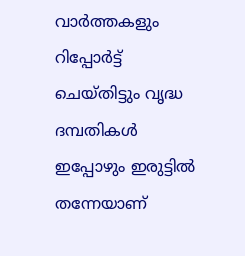വാര്‍ത്തകളും റിപ്പോര്‍ട്ട് ചെയ്തിട്ടും വൃദ്ധ ദമ്പതികള്‍ ഇപ്പോഴും ഇരുട്ടില്‍ തന്നേയാണ്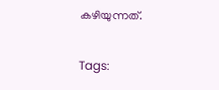കഴിയുന്നത്.

Tags: